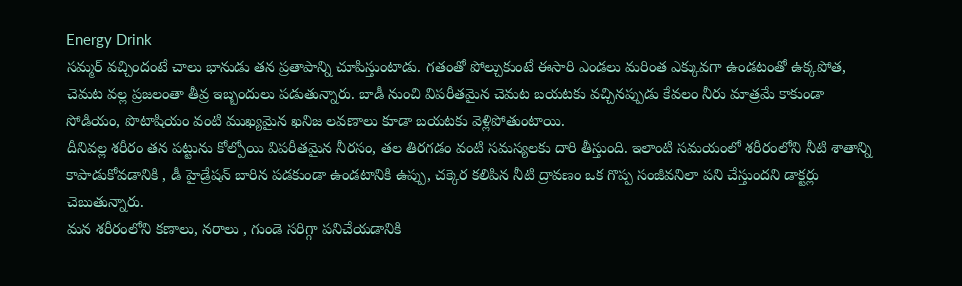Energy Drink
సమ్మర్ వచ్చిందంటే చాలు భానుడు తన ప్రతాపాన్ని చూపిస్తుంటాడు. గతంతో పోల్చుకుంటే ఈసారి ఎండలు మరింత ఎక్కువగా ఉండటంతో ఉక్కపోత, చెమట వల్ల ప్రజలంతా తీవ్ర ఇబ్బందులు పడుతున్నారు. బాడీ నుంచి విపరీతమైన చెమట బయటకు వచ్చినప్పుడు కేవలం నీరు మాత్రమే కాకుండా సోడియం, పొటాషియం వంటి ముఖ్యమైన ఖనిజ లవణాలు కూడా బయటకు వెళ్లిపోతుంటాయి.
దీనివల్ల శరీరం తన పట్టును కోల్పోయి విపరీతమైన నీరసం, తల తిరగడం వంటి సమస్యలకు దారి తీస్తుంది. ఇలాంటి సమయంలో శరీరంలోని నీటి శాతాన్ని కాపాడుకోవడానికి , డీ హైడ్రేషన్ బారిన పడకుండా ఉండటానికి ఉప్పు, చక్కెర కలిపిన నీటి ద్రావణం ఒక గొప్ప సంజీవనిలా పని చేస్తుందని డాక్టర్లు చెబుతున్నారు.
మన శరీరంలోని కణాలు, నరాలు , గుండె సరిగ్గా పనిచేయడానికి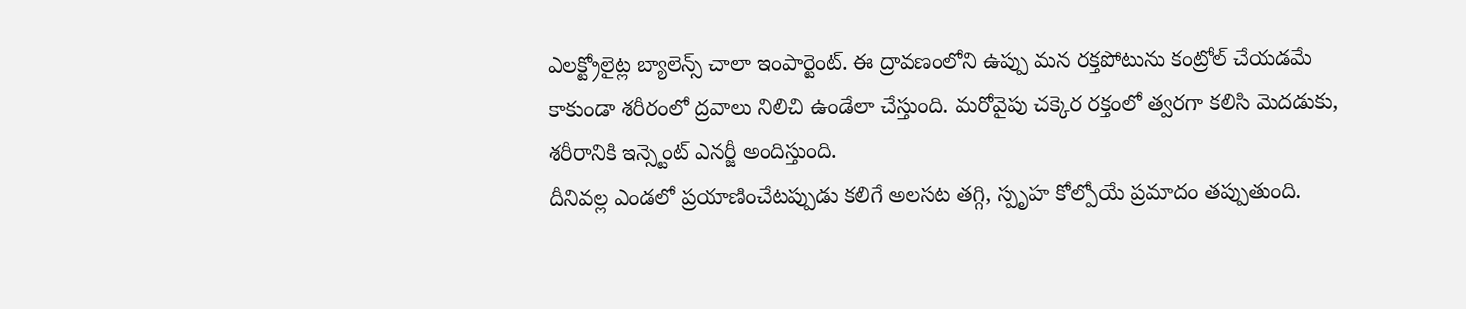ఎలక్ట్రోలైట్ల బ్యాలెన్స్ చాలా ఇంపార్టెంట్. ఈ ద్రావణంలోని ఉప్పు మన రక్తపోటును కంట్రోల్ చేయడమే కాకుండా శరీరంలో ద్రవాలు నిలిచి ఉండేలా చేస్తుంది. మరోవైపు చక్కెర రక్తంలో త్వరగా కలిసి మెదడుకు, శరీరానికి ఇన్స్టెంట్ ఎనర్జీ అందిస్తుంది.
దీనివల్ల ఎండలో ప్రయాణించేటప్పుడు కలిగే అలసట తగ్గి, స్పృహ కోల్పోయే ప్రమాదం తప్పుతుంది.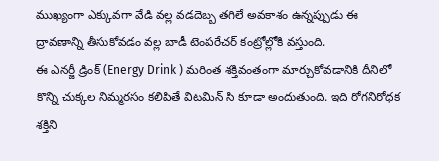ముఖ్యంగా ఎక్కువగా వేడి వల్ల వడదెబ్బ తగిలే అవకాశం ఉన్నప్పుడు ఈ ద్రావణాన్ని తీసుకోవడం వల్ల బాడీ టెంపరేచర్ కంట్రోల్లోకి వస్తుంది.
ఈ ఎనర్జీ డ్రింక్ (Energy Drink ) మరింత శక్తివంతంగా మార్చుకోవడానికి దీనిలో కొన్ని చుక్కల నిమ్మరసం కలిపితే విటమిన్ సి కూడా అందుతుంది. ఇది రోగనిరోధక శక్తిని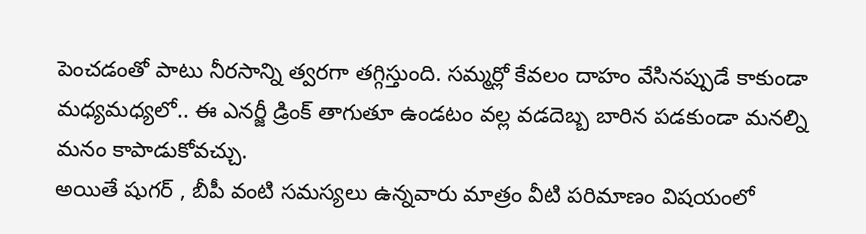పెంచడంతో పాటు నీరసాన్ని త్వరగా తగ్గిస్తుంది. సమ్మర్లో కేవలం దాహం వేసినప్పుడే కాకుండా మధ్యమధ్యలో.. ఈ ఎనర్జీ డ్రింక్ తాగుతూ ఉండటం వల్ల వడదెబ్బ బారిన పడకుండా మనల్ని మనం కాపాడుకోవచ్చు.
అయితే షుగర్ , బీపీ వంటి సమస్యలు ఉన్నవారు మాత్రం వీటి పరిమాణం విషయంలో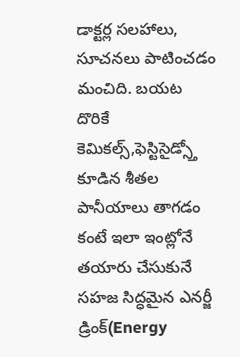డాక్టర్ల సలహాలు, సూచనలు పాటించడం మంచిది. బయట దొరికే కెమికల్స్,ఫెస్టిసైడ్స్తో కూడిన శీతల పానీయాలు తాగడం కంటే ఇలా ఇంట్లోనే తయారు చేసుకునే సహజ సిద్ధమైన ఎనర్జీ డ్రింక్(Energy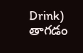Drink) తాగడం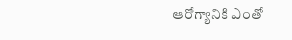ఆరోగ్యానికి ఎంతో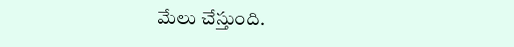మేలు చేస్తుంది.